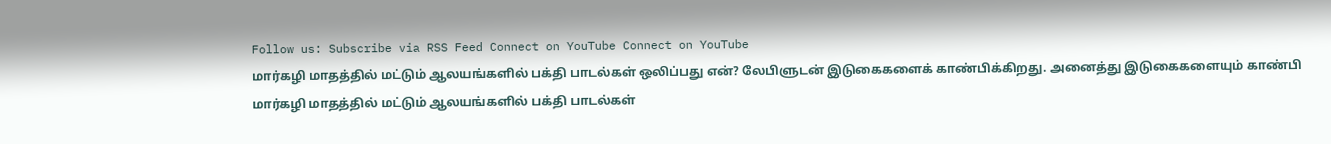Follow us: Subscribe via RSS Feed Connect on YouTube Connect on YouTube
மார்கழி மாதத்தில் மட்டும் ஆலயங்களில் பக்தி பாடல்கள் ஒலிப்பது என்? லேபிளுடன் இடுகைகளைக் காண்பிக்கிறது. அனைத்து இடுகைகளையும் காண்பி
மார்கழி மாதத்தில் மட்டும் ஆலயங்களில் பக்தி பாடல்கள்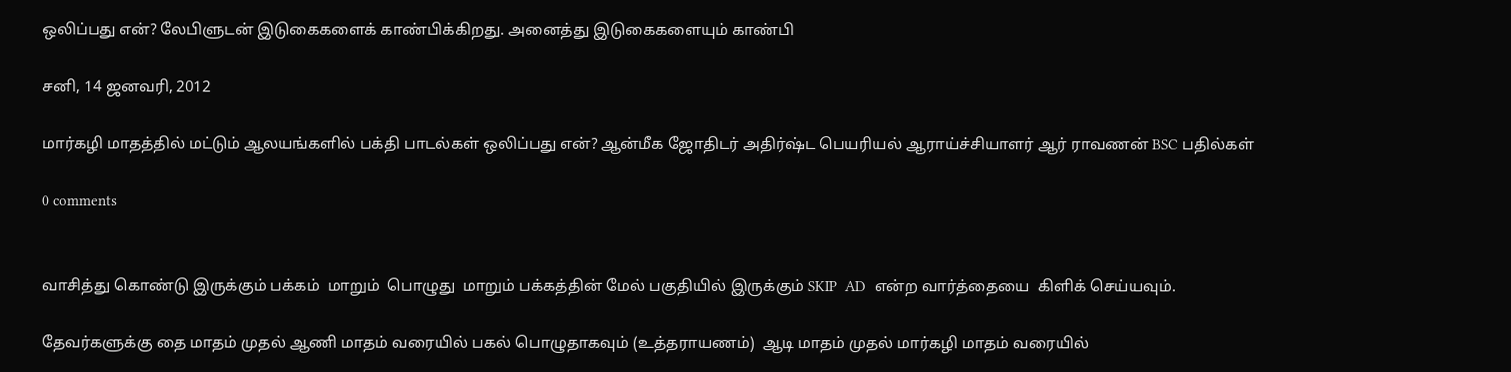ஒலிப்பது என்? லேபிளுடன் இடுகைகளைக் காண்பிக்கிறது. அனைத்து இடுகைகளையும் காண்பி

சனி, 14 ஜனவரி, 2012

மார்கழி மாதத்தில் மட்டும் ஆலயங்களில் பக்தி பாடல்கள் ஒலிப்பது என்? ஆன்மீக ஜோதிடர் அதிர்ஷ்ட பெயரியல் ஆராய்ச்சியாளர் ஆர் ராவணன் BSC பதில்கள்

0 comments


வாசித்து கொண்டு இருக்கும் பக்கம்  மாறும்  பொழுது  மாறும் பக்கத்தின் மேல் பகுதியில் இருக்கும் SKIP  AD  என்ற வார்த்தையை  கிளிக் செய்யவும்.

தேவர்களுக்கு தை மாதம் முதல் ஆணி மாதம் வரையில் பகல் பொழுதாகவும் (உத்தராயணம்)  ஆடி மாதம் முதல் மார்கழி மாதம் வரையில்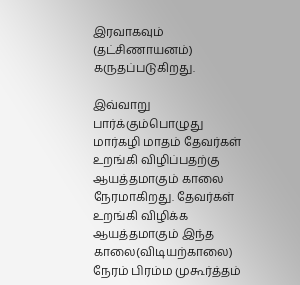இரவாகவும் (தட்சிணாயனம்)  கருதப்படுகிறது.

இவ்வாறு பார்க்கும்பொழுது   மார்கழி மாதம் தேவர்கள் உறங்கி விழிப்பதற்கு ஆயத்தமாகும் காலை நேரமாகிறது. தேவர்கள் உறங்கி விழிக்க ஆயத்தமாகும் இந்த காலை(விடியற்காலை) நேரம் பிரம்ம முகூர்த்தம்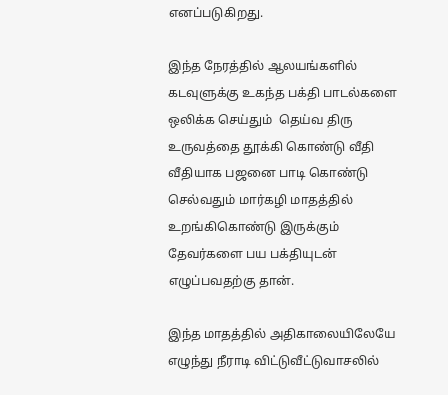எனப்படுகிறது.

இந்த நேரத்தில் ஆலயங்களில் கடவுளுக்கு உகந்த பக்தி பாடல்களை ஒலிக்க செய்தும்  தெய்வ திரு உருவத்தை தூக்கி கொண்டு வீதி வீதியாக பஜனை பாடி கொண்டு செல்வதும் மார்கழி மாதத்தில் உறங்கிகொண்டு இருக்கும் தேவர்களை பய பக்தியுடன் எழுப்பவதற்கு தான்.

இந்த மாதத்தில் அதிகாலையிலேயே எழுந்து நீராடி விட்டுவீட்டுவாசலில்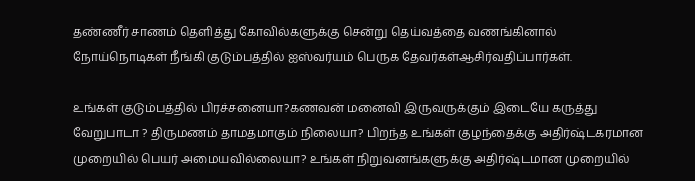தண்ணீர் சாணம் தெளித்து கோவில்களுக்கு சென்று தெய்வத்தை வணங்கினால் நோய்நொடிகள் நீங்கி குடும்பத்தில் ஐஸ்வர்யம் பெருக தேவர்கள்ஆசிர்வதிப்பார்கள்.

உங்கள் குடும்பத்தில் பிரச்சனையா?கணவன் மனைவி இருவருக்கும் இடையே கருத்து வேறுபாடா ? திருமணம் தாமதமாகும் நிலையா? பிறந்த உங்கள் குழந்தைக்கு அதிர்ஷ்டகரமான முறையில் பெயர் அமையவில்லையா? உங்கள் நிறுவனங்களுக்கு அதிர்ஷ்டமான முறையில்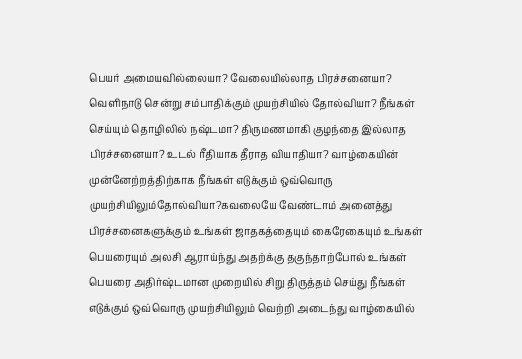பெயர் அமையவில்லையா? வேலையில்லாத பிரச்சனையா? வெளிநாடு சென்று சம்பாதிக்கும் முயற்சியில் தோல்வியா? நீங்கள் செய்யும் தொழிலில் நஷ்டமா? திருமணமாகி குழந்தை இல்லாத பிரச்சனையா? உடல் ரீதியாக தீராத வியாதியா? வாழ்கையின் முன்னேற்றத்திற்காக நீங்கள் எடுக்கும் ஒவ்வொரு முயற்சியிலும்தோல்வியா?கவலையே வேண்டாம் அனைத்து பிரச்சனைகளுக்கும் உங்கள் ஜாதகத்தையும் கைரேகையும் உங்கள் பெயரையும் அலசி ஆராய்ந்து அதற்க்கு தகுந்தாற்போல் உங்கள் பெயரை அதிர்ஷ்டமான முறையில் சிறு திருத்தம் செய்து நீங்கள் எடுக்கும் ஒவ்வொரு முயற்சியிலும் வெற்றி அடைந்து வாழ்கையில்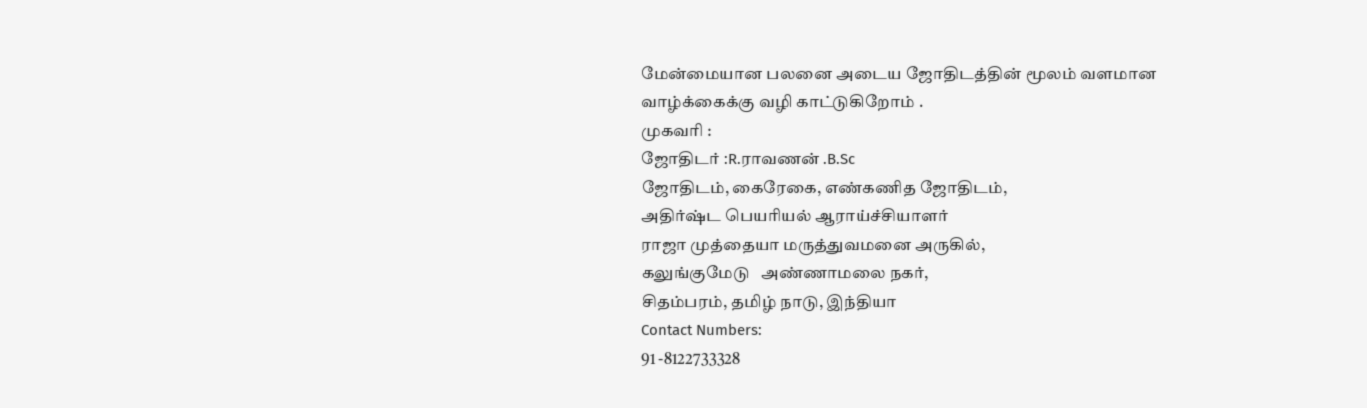மேன்மையான பலனை அடைய ஜோதிடத்தின் மூலம் வளமான வாழ்க்கைக்கு வழி காட்டுகிறோம் .
முகவரி :
ஜோதிடர் :R.ராவணன் .B.Sc
ஜோதிடம், கைரேகை, எண்கணித ஜோதிடம்,
அதிர்ஷ்ட பெயரியல் ஆராய்ச்சியாளர்
ராஜா முத்தையா மருத்துவமனை அருகில்,
கலுங்குமேடு   அண்ணாமலை நகர்,
சிதம்பரம், தமிழ் நாடு, இந்தியா
Contact Numbers:
91 -8122733328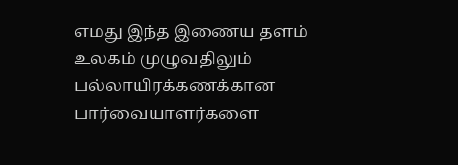எமது இந்த இணைய தளம் உலகம் முழுவதிலும் பல்லாயிரக்கணக்கான பார்வையாளர்களை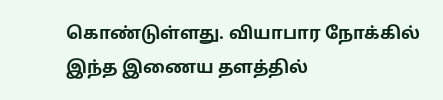கொண்டுள்ளது. வியாபார நோக்கில் இந்த இணைய தளத்தில்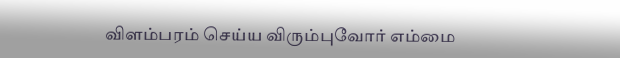விளம்பரம் செய்ய விரும்புவோர் எம்மை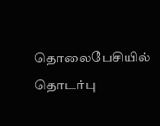தொலைபேசியில் தொடர்பு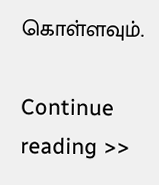கொள்ளவும்.

Continue reading >>